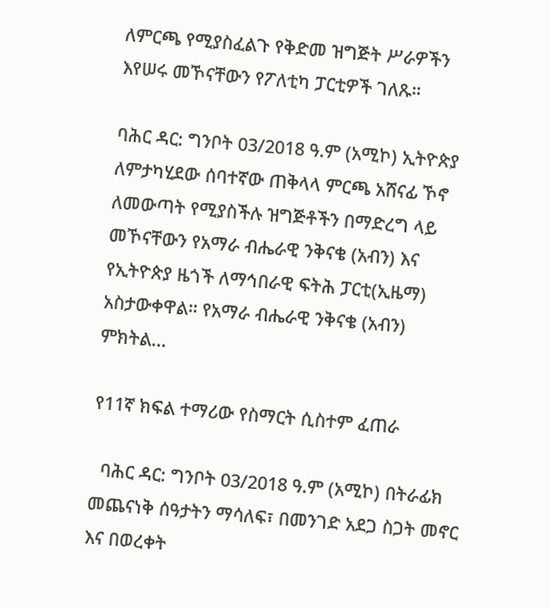ለምርጫ የሚያስፈልጉ የቅድመ ዝግጅት ሥራዎችን እየሠሩ መኾናቸውን የፖለቲካ ፓርቲዎች ገለጹ።

ባሕር ዳር: ግንቦት 03/2018 ዓ.ም (አሚኮ) ኢትዮጵያ ለምታካሂደው ሰባተኛው ጠቅላላ ምርጫ አሸናፊ ኾኖ ለመውጣት የሚያስችሉ ዝግጅቶችን በማድረግ ላይ መኾናቸውን የአማራ ብሔራዊ ንቅናቄ (አብን) እና የኢትዮጵያ ዜጎች ለማኅበራዊ ፍትሕ ፓርቲ(ኢዜማ) አስታውቀዋል። የአማራ ብሔራዊ ንቅናቄ (አብን) ምክትል...

የ11ኛ ክፍል ተማሪው የስማርት ሲስተም ፈጠራ

  ባሕር ዳር: ግንቦት 03/2018 ዓ.ም (አሚኮ) በትራፊክ መጨናነቅ ሰዓታትን ማሳለፍ፣ በመንገድ አደጋ ስጋት መኖር እና በወረቀት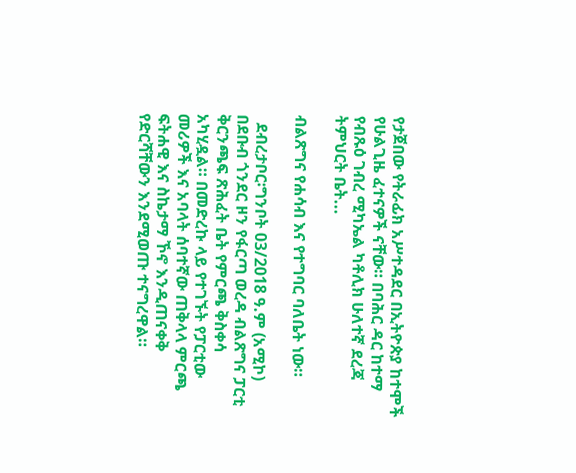የታጀበው የትራፊክ አሥተዳደር በኢትዮጵያ ከተሞች የሁልጊዜ ፈተናዎች ናቸው። በባሕር ዳር ከተማ የብጹዕ ገብረ ሚካኤል ካቶሊክ ሁለተኛ ደረጃ ትምህርት ቤት...

ብልጽግና የሐሳብ እና የተግባር ባለቤት ነው።

  ደብረታቦር፡ግንቦት 03/2018 ዓ.ም (አሚኮ) በደቡብ ጎንደር ዞን የፋርጣ ወረዳ ብልጽግና ፓርቲ ቅርንጫፍ ጽሕፈት ቤት የምርጫ ቅስቀሳ አካሂዷል። በመድረኩ ላይ የተገኙት የፓርቲው መሪዎች እና አባላት ሰባተኛው ጠቅላላ ምርጫ ፍትሐዊ እና ስኬታማ ኾኖ እንዲጠናቀቅ የድርሻቸውን እንደሚወጡ ተናግረዋል።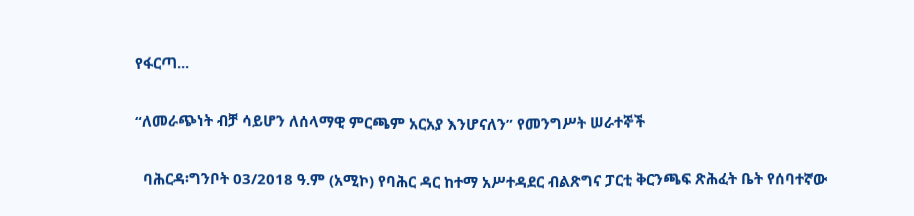የፋርጣ...

“ለመራጭነት ብቻ ሳይሆን ለሰላማዊ ምርጫም አርአያ እንሆናለን” የመንግሥት ሠራተኞች

  ባሕርዳ፡ግንቦት 03/2018 ዓ.ም (አሚኮ) የባሕር ዳር ከተማ አሥተዳደር ብልጽግና ፓርቲ ቅርንጫፍ ጽሕፈት ቤት የሰባተኛው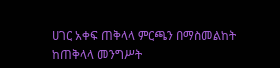ሀገር አቀፍ ጠቅላላ ምርጫን በማስመልከት ከጠቅላላ መንግሥት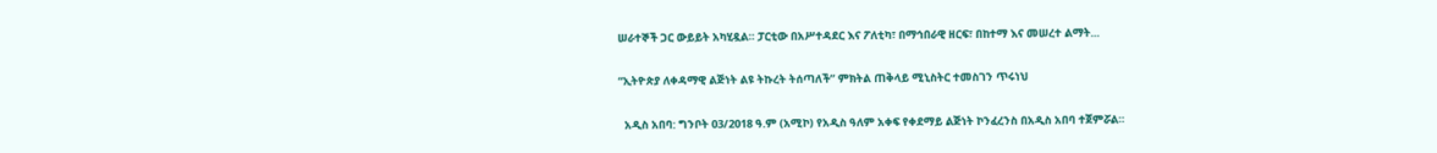ሠራተኞች ጋር ውይይት አካሂዷል። ፓርቲው በአሥተዳደር እና ፖለቲካ፣ በማኅበራዊ ዘርፍ፣ በከተማ እና መሠረተ ልማት...

“ኢትዮጵያ ለቀዳማዊ ልጅነት ልዩ ትኩረት ትሰጣለች” ምክትል ጠቅላይ ሚኒስትር ተመስገን ጥሩነህ

  አዲስ አበባ: ግንቦት 03/2018 ዓ.ም (አሚኮ) የአዲስ ዓለም አቀፍ የቀደማይ ልጅነት ኮንፈረንስ በአዲስ አበባ ተጀምሯል።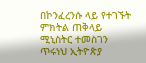በኮንፈረንሱ ላይ የተገኙት ምክትል ጠቅላይ ሚኒስትር ተመስገን ጥሩነህ ኢትዮጵያ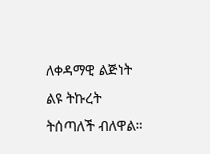ለቀዳማዊ ልጅነት ልዩ ትኩረት ትሰጣለች ብለዋል።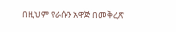በዚህም የራሱን አዋጅ በመቅረጽ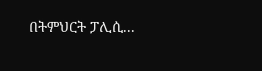በትምህርት ፓሊሲ...